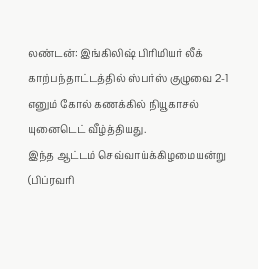லண்டன்: இங்கிலிஷ் பிரிமியர் லீக் காற்பந்தாட்டத்தில் ஸ்பர்ஸ் குழுவை 2-1 எனும் கோல் கணக்கில் நியூகாசல் யுனைடெட் வீழ்த்தியது.
இந்த ஆட்டம் செவ்வாய்க்கிழமையன்று (பிப்ரவரி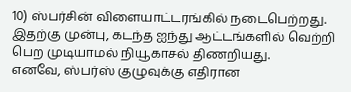10) ஸ்பர்சின் விளையாட்டரங்கில் நடைபெற்றது.
இதற்கு முன்பு, கடந்த ஐந்து ஆட்டங்களில் வெற்றி பெற முடியாமல் நியூகாசல் திணறியது.
எனவே, ஸ்பர்ஸ் குழுவுக்கு எதிரான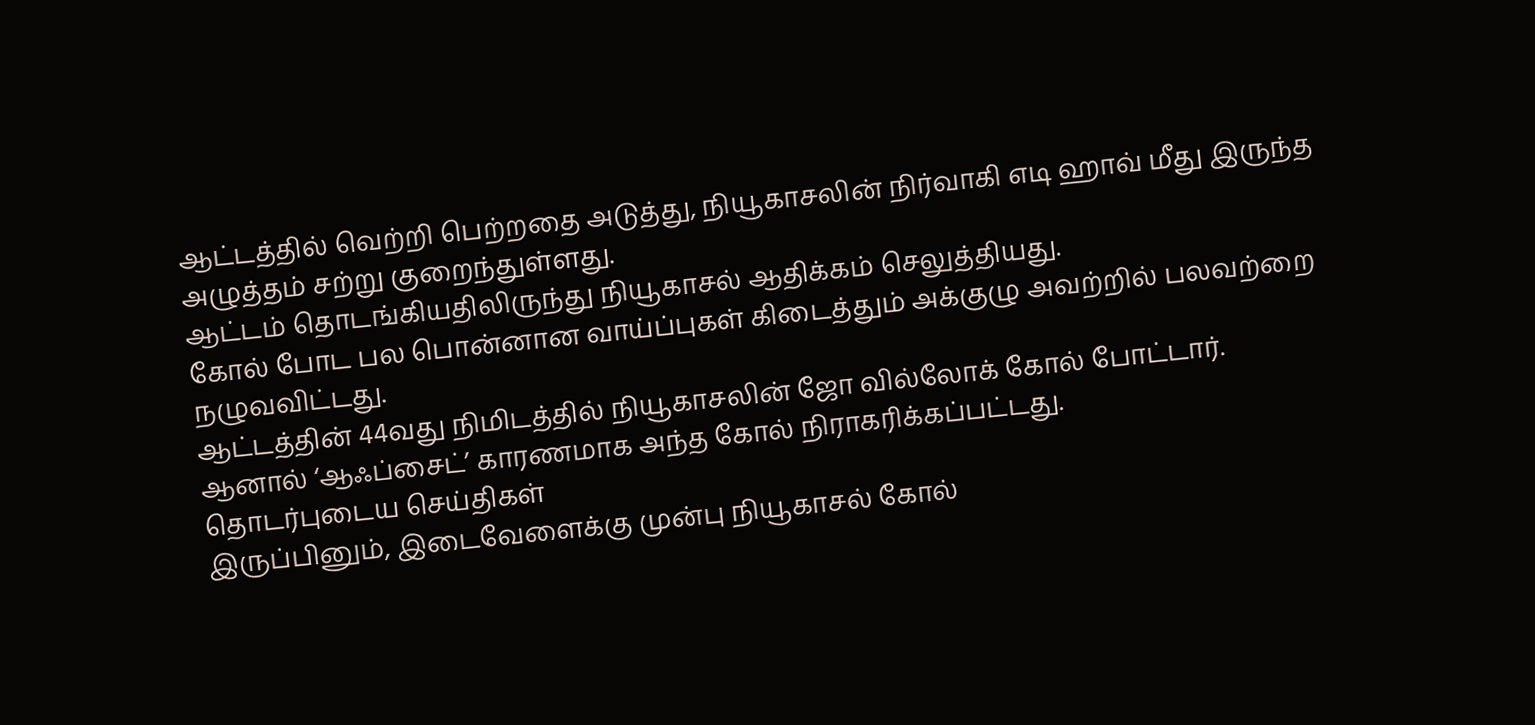ஆட்டத்தில் வெற்றி பெற்றதை அடுத்து, நியூகாசலின் நிர்வாகி எடி ஹாவ் மீது இருந்த அழுத்தம் சற்று குறைந்துள்ளது.
ஆட்டம் தொடங்கியதிலிருந்து நியூகாசல் ஆதிக்கம் செலுத்தியது.
கோல் போட பல பொன்னான வாய்ப்புகள் கிடைத்தும் அக்குழு அவற்றில் பலவற்றை நழுவவிட்டது.
ஆட்டத்தின் 44வது நிமிடத்தில் நியூகாசலின் ஜோ வில்லோக் கோல் போட்டார்.
ஆனால் ‘ஆஃப்சைட்’ காரணமாக அந்த கோல் நிராகரிக்கப்பட்டது.
தொடர்புடைய செய்திகள்
இருப்பினும், இடைவேளைக்கு முன்பு நியூகாசல் கோல்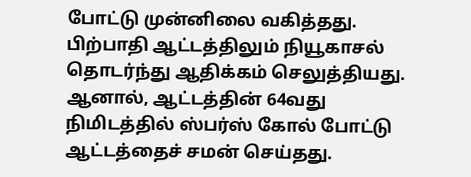போட்டு முன்னிலை வகித்தது.
பிற்பாதி ஆட்டத்திலும் நியூகாசல் தொடர்ந்து ஆதிக்கம் செலுத்தியது.
ஆனால், ஆட்டத்தின் 64வது நிமிடத்தில் ஸ்பர்ஸ் கோல் போட்டு ஆட்டத்தைச் சமன் செய்தது.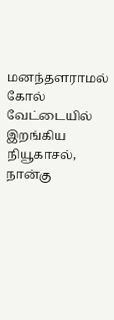மனந்தளராமல் கோல் வேட்டையில் இறங்கிய நியூகாசல், நான்கு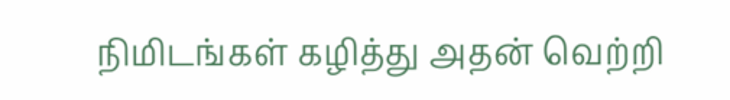நிமிடங்கள் கழித்து அதன் வெற்றி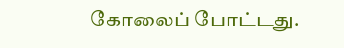கோலைப் போட்டது.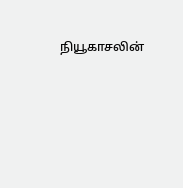நியூகாசலின்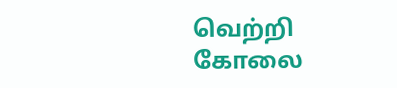வெற்றி கோலை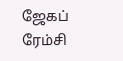ஜேகப் ரேம்சி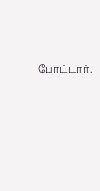போட்டார்.